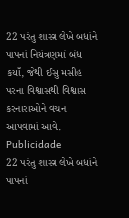22 પરંતુ શાસ્ત્ર લેખે બધાંને પાપનાં નિયંત્રણમાં બંધ કયાઁ, જેથી ઈસુ મસીહ પરના વિશ્વાસથી વિશ્વાસ કરનારાઓને વચન આપવામાં આવે.
Publicidade
22 પરંતુ શાસ્ત્ર લેખે બધાંને પાપનાં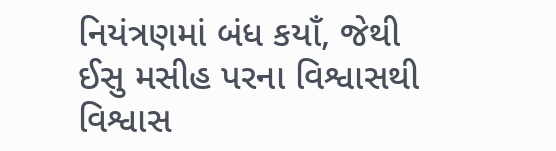નિયંત્રણમાં બંધ કયાઁ, જેથી ઈસુ મસીહ પરના વિશ્વાસથી વિશ્વાસ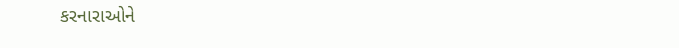કરનારાઓને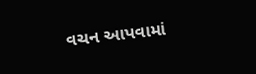વચન આપવામાં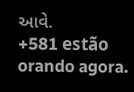આવે.
+581 estão orando agora.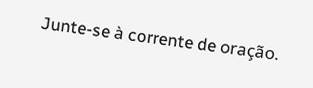Junte-se à corrente de oração.